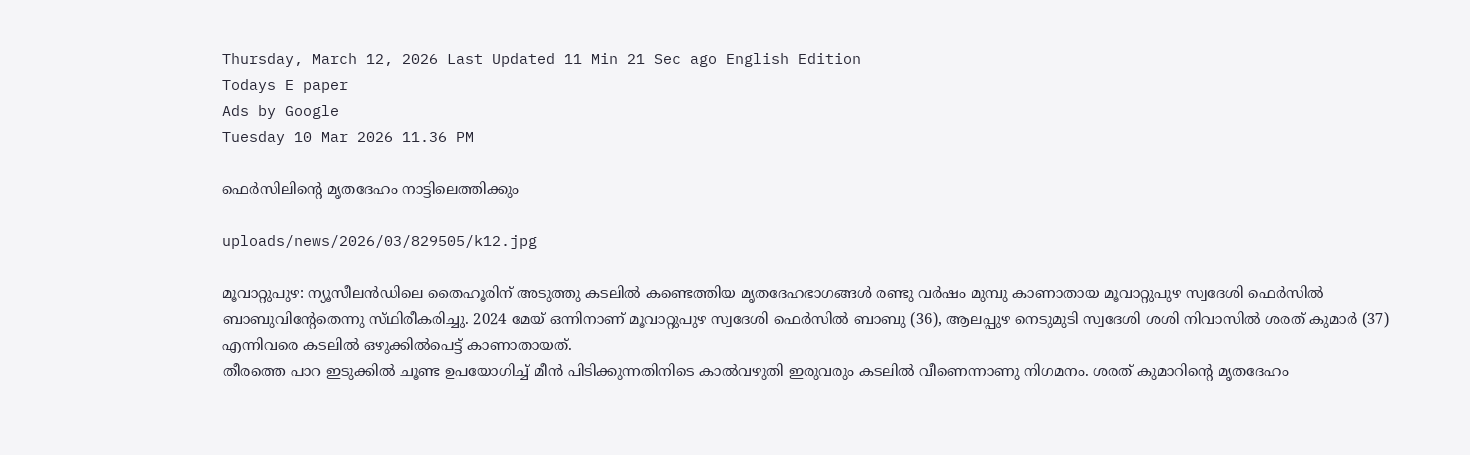Thursday, March 12, 2026 Last Updated 11 Min 21 Sec ago English Edition
Todays E paper
Ads by Google
Tuesday 10 Mar 2026 11.36 PM

ഫെര്‍സിലിന്റെ മൃതദേഹം നാട്ടിലെത്തിക്കും

uploads/news/2026/03/829505/k12.jpg

മൂവാറ്റുപുഴ: ന്യൂസീലന്‍ഡിലെ തൈഹൂരിന്‌ അടുത്തു കടലില്‍ കണ്ടെത്തിയ മൃതദേഹഭാഗങ്ങള്‍ രണ്ടു വര്‍ഷം മുമ്പു കാണാതായ മൂവാറ്റുപുഴ സ്വദേശി ഫെര്‍സില്‍ ബാബുവിന്റേതെന്നു സ്‌ഥിരീകരിച്ചു. 2024 മേയ്‌ ഒന്നിനാണ്‌ മൂവാറ്റുപുഴ സ്വദേശി ഫെര്‍സില്‍ ബാബു (36), ആലപ്പുഴ നെടുമുടി സ്വദേശി ശശി നിവാസില്‍ ശരത്‌ കുമാര്‍ (37) എന്നിവരെ കടലില്‍ ഒഴുക്കില്‍പെട്ട്‌ കാണാതായത്‌.
തീരത്തെ പാറ ഇടുക്കില്‍ ചൂണ്ട ഉപയോഗിച്ച്‌ മീന്‍ പിടിക്കുന്നതിനിടെ കാല്‍വഴുതി ഇരുവരും കടലില്‍ വീണെന്നാണു നിഗമനം. ശരത്‌ കുമാറിന്റെ മൃതദേഹം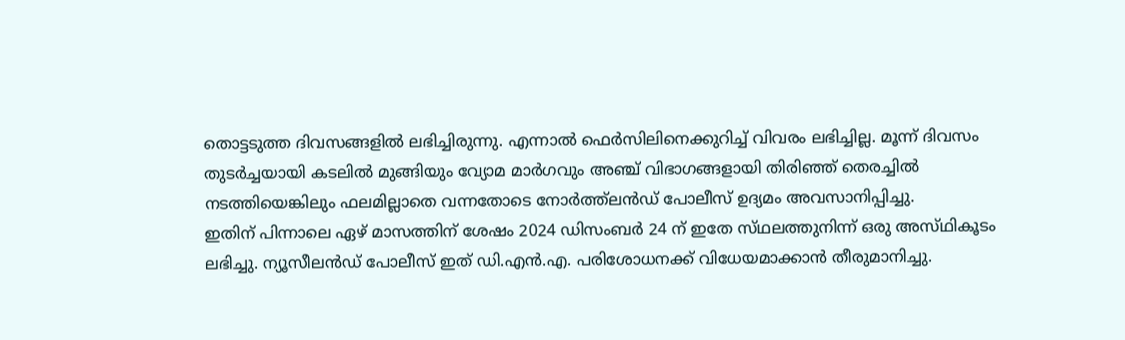തൊട്ടടുത്ത ദിവസങ്ങളില്‍ ലഭിച്ചിരുന്നു. എന്നാല്‍ ഫെര്‍സിലിനെക്കുറിച്ച്‌ വിവരം ലഭിച്ചില്ല. മൂന്ന്‌ ദിവസം തുടര്‍ച്ചയായി കടലില്‍ മുങ്ങിയും വ്യോമ മാര്‍ഗവും അഞ്ച്‌ വിഭാഗങ്ങളായി തിരിഞ്ഞ്‌ തെരച്ചില്‍ നടത്തിയെങ്കിലും ഫലമില്ലാതെ വന്നതോടെ നോര്‍ത്ത്‌ലന്‍ഡ്‌ പോലീസ്‌ ഉദ്യമം അവസാനിപ്പിച്ചു.
ഇതിന്‌ പിന്നാലെ ഏഴ്‌ മാസത്തിന്‌ ശേഷം 2024 ഡിസംബര്‍ 24 ന്‌ ഇതേ സ്‌ഥലത്തുനിന്ന്‌ ഒരു അസ്‌ഥികൂടം ലഭിച്ചു. ന്യൂസീലന്‍ഡ്‌ പോലീസ്‌ ഇത്‌ ഡി.എന്‍.എ. പരിശോധനക്ക്‌ വിധേയമാക്കാന്‍ തീരുമാനിച്ചു.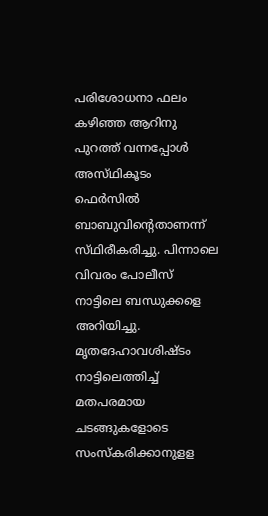പരിശോധനാ ഫലം കഴിഞ്ഞ ആറിനു പുറത്ത്‌ വന്നപ്പോള്‍ അസ്‌ഥികൂടം ഫെര്‍സില്‍ ബാബുവിന്റെതാണന്ന്‌ സ്‌ഥിരീകരിച്ചു. പിന്നാലെ വിവരം പോലീസ്‌ നാട്ടിലെ ബന്ധുക്കളെ അറിയിച്ചു.
മൃതദേഹാവശിഷ്‌ടം നാട്ടിലെത്തിച്ച്‌ മതപരമായ ചടങ്ങുകളോടെ സംസ്‌കരിക്കാനുളള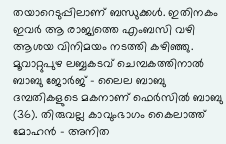തയാറെടുപ്പിലാണ്‌ ബന്ധുക്കള്‍. ഇതിനകം ഇവര്‍ ആ രാജ്യത്തെ എംബസി വഴി ആശയ വിനിമയം നടത്തി കഴിഞ്ഞു.
മൂവാറ്റുപുഴ ലബ്ബകടവ്‌ ചെമ്പകത്തിനാല്‍ ബാബു ജോര്‍ജ്‌ - ലൈല ബാബു ദമ്പതികളുടെ മകനാണ്‌ ഫെര്‍സില്‍ ബാബു (36). തിരുവല്ല കാവുംഭാഗം കൈലാത്ത്‌ മോഹന്‍ - അനിത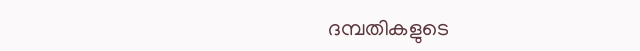ദമ്പതികളുടെ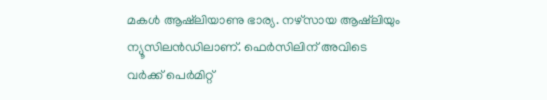മകള്‍ ആഷ്‌ലിയാണു ഭാര്യ. നഴ്‌സായ ആഷ്‌ലിയും ന്യൂസിലന്‍ഡിലാണ്‌. ഫെര്‍സിലിന്‌ അവിടെ വര്‍ക്ക്‌ പെര്‍മിറ്റ്‌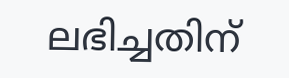ലഭിച്ചതിന്‌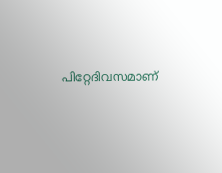പിറ്റേദിവസമാണ്‌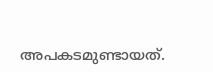അപകടമുണ്ടായത്‌.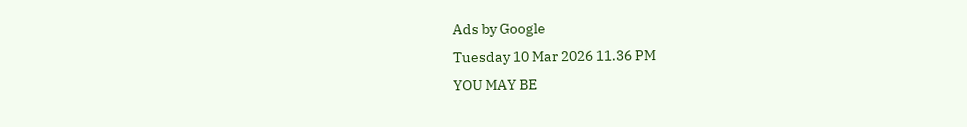Ads by Google
Tuesday 10 Mar 2026 11.36 PM
YOU MAY BE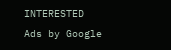INTERESTED
Ads by Google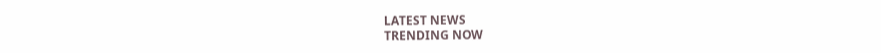LATEST NEWS
TRENDING NOW